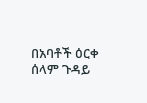በአባቶች ዕርቀ ሰላም ጉዳይ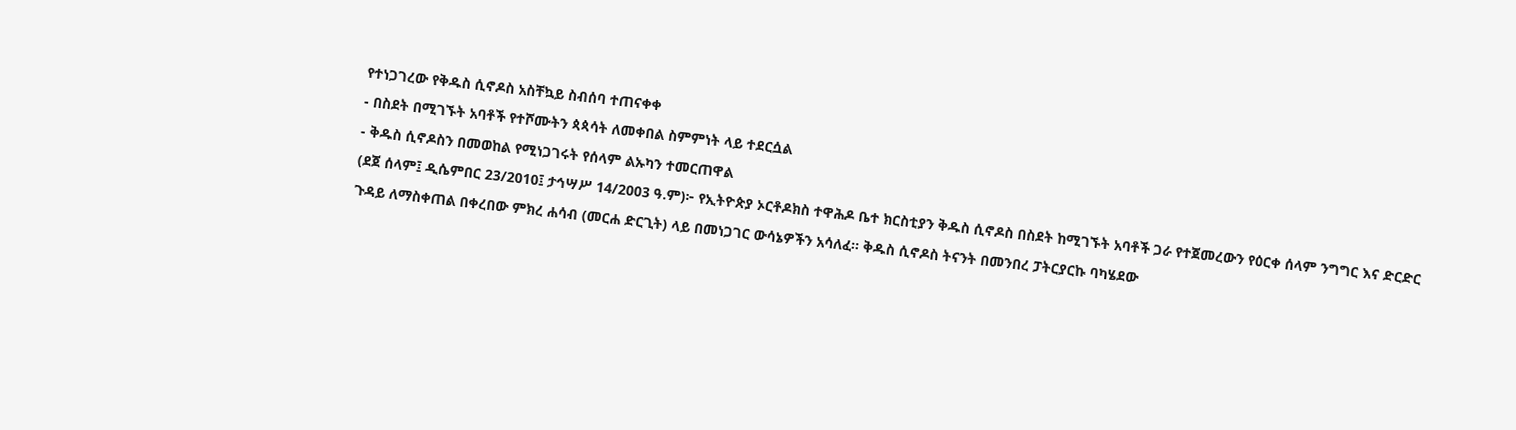የተነጋገረው የቅዱስ ሲኖዶስ አስቸኳይ ስብሰባ ተጠናቀቀ
- በስደት በሚገኙት አባቶች የተሾሙትን ጳጳሳት ለመቀበል ስምምነት ላይ ተደርሷል
- ቅዱስ ሲኖዶስን በመወከል የሚነጋገሩት የሰላም ልኡካን ተመርጠዋል
(ደጀ ሰላም፤ ዲሴምበር 23/2010፤ ታኅሣሥ 14/2003 ዓ.ም)፦ የኢትዮጵያ ኦርቶዶክስ ተዋሕዶ ቤተ ክርስቲያን ቅዱስ ሲኖዶስ በስደት ከሚገኙት አባቶች ጋራ የተጀመረውን የዕርቀ ሰላም ንግግር እና ድርድር ጉዳይ ለማስቀጠል በቀረበው ምክረ ሐሳብ (መርሐ ድርጊት) ላይ በመነጋገር ውሳኔዎችን አሳለፈ፡፡ ቅዱስ ሲኖዶስ ትናንት በመንበረ ፓትርያርኩ ባካሄደው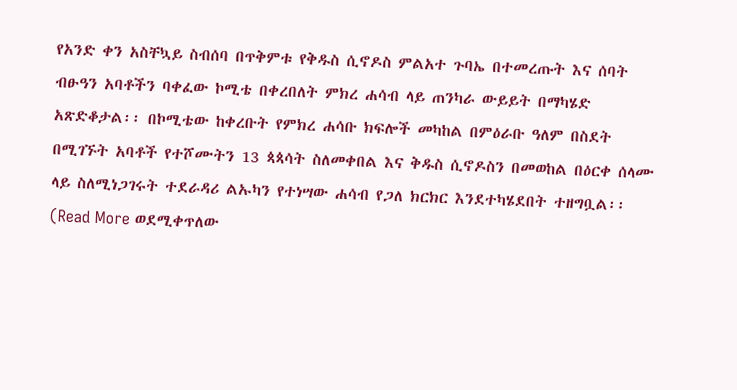የአንድ ቀን አስቸኳይ ስብሰባ በጥቅምቱ የቅዱስ ሲኖዶስ ምልአተ ጉባኤ በተመረጡት እና ሰባት ብፁዓን አባቶችን ባቀፈው ኮሚቴ በቀረበለት ምክረ ሐሳብ ላይ ጠንካራ ውይይት በማካሄድ አጽድቆታል፡፡ በኮሚቴው ከቀረቡት የምክረ ሐሳቡ ክፍሎች መካከል በምዕራቡ ዓለም በስደት በሚገኙት አባቶች የተሾሙትን 13 ጳጳሳት ስለመቀበል እና ቅዱስ ሲኖዶስን በመወከል በዕርቀ ሰላሙ ላይ ስለሚነጋገሩት ተደራዳሪ ልኡካን የተነሣው ሐሳብ የጋለ ክርክር እንደተካሄደበት ተዘግቧል፡፡
(Read More ወደሚቀጥለው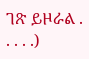ገጽ ይዞራል . . . . .)